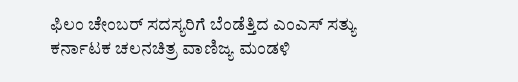ಫಿಲಂ ಚೇಂಬರ್ ಸದಸ್ಯರಿಗೆ ಬೆಂಡೆತ್ತಿದ ಎಂಎಸ್ ಸತ್ಯು
ಕರ್ನಾಟಕ ಚಲನಚಿತ್ರ ವಾಣಿಜ್ಯ ಮಂಡಳಿ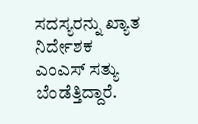ಸದಸ್ಯರನ್ನು ಖ್ಯಾತ ನಿರ್ದೇಶಕ ಎಂಎಸ್ ಸತ್ಯು ಬೆಂಡೆತ್ತಿದ್ದಾರೆ.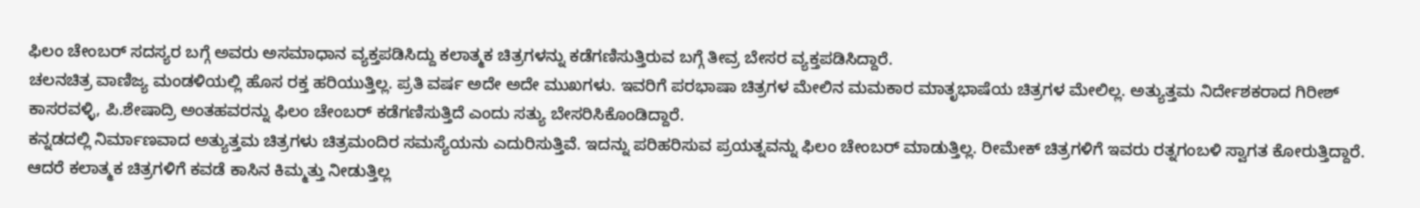ಫಿಲಂ ಚೇಂಬರ್ ಸದಸ್ಯರ ಬಗ್ಗೆ ಅವರು ಅಸಮಾಧಾನ ವ್ಯಕ್ತಪಡಿಸಿದ್ದು ಕಲಾತ್ಮಕ ಚಿತ್ರಗಳನ್ನು ಕಡೆಗಣಿಸುತ್ತಿರುವ ಬಗ್ಗೆ ತೀವ್ರ ಬೇಸರ ವ್ಯಕ್ತಪಡಿಸಿದ್ದಾರೆ.
ಚಲನಚಿತ್ರ ವಾಣಿಜ್ಯ ಮಂಡಳಿಯಲ್ಲಿ ಹೊಸ ರಕ್ತ ಹರಿಯುತ್ತಿಲ್ಲ. ಪ್ರತಿ ವರ್ಷ ಅದೇ ಅದೇ ಮುಖಗಳು. ಇವರಿಗೆ ಪರಭಾಷಾ ಚಿತ್ರಗಳ ಮೇಲಿನ ಮಮಕಾರ ಮಾತೃಭಾಷೆಯ ಚಿತ್ರಗಳ ಮೇಲಿಲ್ಲ. ಅತ್ಯುತ್ತಮ ನಿರ್ದೇಶಕರಾದ ಗಿರೀಶ್ ಕಾಸರವಳ್ಳಿ, ಪಿ.ಶೇಷಾದ್ರಿ ಅಂತಹವರನ್ನು ಫಿಲಂ ಚೇಂಬರ್ ಕಡೆಗಣಿಸುತ್ತಿದೆ ಎಂದು ಸತ್ಯು ಬೇಸರಿಸಿಕೊಂಡಿದ್ದಾರೆ.
ಕನ್ನಡದಲ್ಲಿ ನಿರ್ಮಾಣವಾದ ಅತ್ಯುತ್ತಮ ಚಿತ್ರಗಳು ಚಿತ್ರಮಂದಿರ ಸಮಸ್ಯೆಯನು ಎದುರಿಸುತ್ತಿವೆ. ಇದನ್ನು ಪರಿಹರಿಸುವ ಪ್ರಯತ್ನವನ್ನು ಫಿಲಂ ಚೇಂಬರ್ ಮಾಡುತ್ತಿಲ್ಲ. ರೀಮೇಕ್ ಚಿತ್ರಗಳಿಗೆ ಇವರು ರತ್ನಗಂಬಳಿ ಸ್ವಾಗತ ಕೋರುತ್ತಿದ್ದಾರೆ. ಆದರೆ ಕಲಾತ್ಮಕ ಚಿತ್ರಗಳಿಗೆ ಕವಡೆ ಕಾಸಿನ ಕಿಮ್ಮತ್ತು ನೀಡುತ್ತಿಲ್ಲ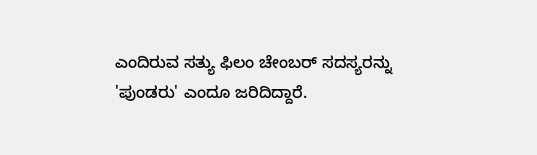ಎಂದಿರುವ ಸತ್ಯು ಫಿಲಂ ಚೇಂಬರ್ ಸದಸ್ಯರನ್ನು 'ಪುಂಡರು' ಎಂದೂ ಜರಿದಿದ್ದಾರೆ.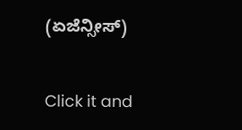(ಏಜೆನ್ಸೀಸ್)


Click it and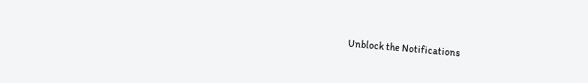Unblock the Notifications